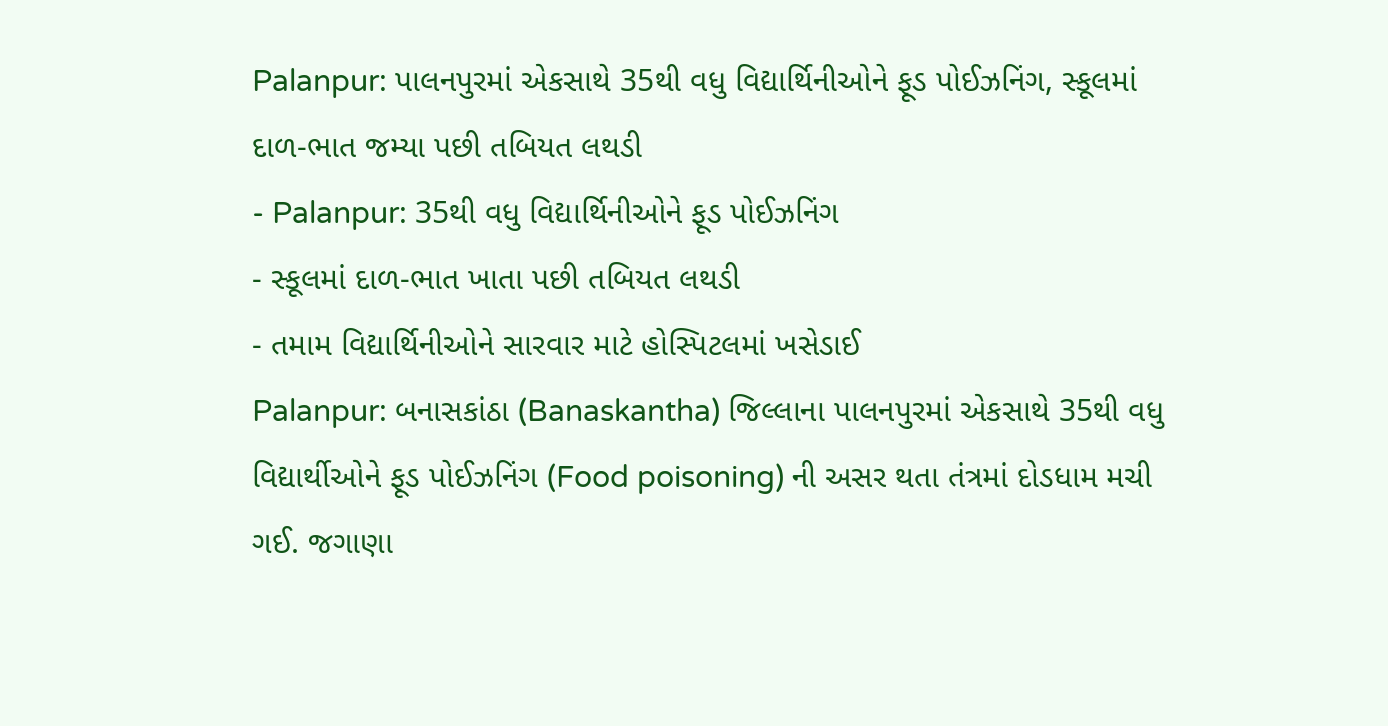Palanpur: પાલનપુરમાં એકસાથે 35થી વધુ વિદ્યાર્થિનીઓને ફૂડ પોઈઝનિંગ, સ્કૂલમાં દાળ-ભાત જમ્યા પછી તબિયત લથડી
- Palanpur: 35થી વધુ વિદ્યાર્થિનીઓને ફૂડ પોઈઝનિંગ
- સ્કૂલમાં દાળ-ભાત ખાતા પછી તબિયત લથડી
- તમામ વિદ્યાર્થિનીઓને સારવાર માટે હોસ્પિટલમાં ખસેડાઈ
Palanpur: બનાસકાંઠા (Banaskantha) જિલ્લાના પાલનપુરમાં એકસાથે 35થી વધુ વિદ્યાર્થીઓને ફૂડ પોઈઝનિંગ (Food poisoning) ની અસર થતા તંત્રમાં દોડધામ મચી ગઈ. જગાણા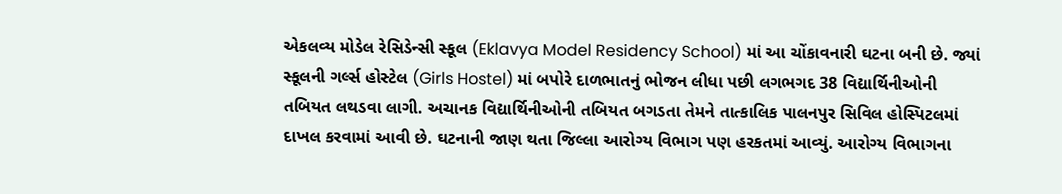એકલવ્ય મોડેલ રેસિડેન્સી સ્કૂલ (Eklavya Model Residency School) માં આ ચોંકાવનારી ઘટના બની છે. જ્યાં સ્કૂલની ગર્લ્સ હોસ્ટેલ (Girls Hostel) માં બપોરે દાળભાતનું ભોજન લીધા પછી લગભગદ 38 વિદ્યાર્થિનીઓની તબિયત લથડવા લાગી. અચાનક વિદ્યાર્થિનીઓની તબિયત બગડતા તેમને તાત્કાલિક પાલનપુર સિવિલ હોસ્પિટલમાં દાખલ કરવામાં આવી છે. ઘટનાની જાણ થતા જિલ્લા આરોગ્ય વિભાગ પણ હરકતમાં આવ્યું. આરોગ્ય વિભાગના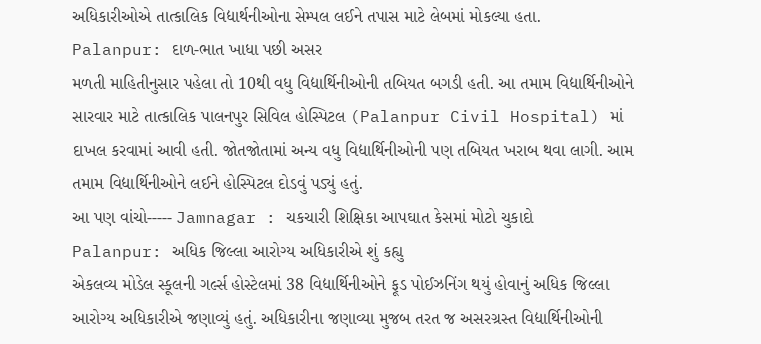અધિકારીઓએ તાત્કાલિક વિદ્યાર્થનીઓના સેમ્પલ લઈને તપાસ માટે લેબમાં મોકલ્યા હતા.
Palanpur: દાળ-ભાત ખાધા પછી અસર
મળતી માહિતીનુસાર પહેલા તો 10થી વધુ વિદ્યાર્થિનીઓની તબિયત બગડી હતી. આ તમામ વિદ્યાર્થિનીઓને સારવાર માટે તાત્કાલિક પાલનપુર સિવિલ હોસ્પિટલ (Palanpur Civil Hospital) માં દાખલ કરવામાં આવી હતી. જોતજોતામાં અન્ય વધુ વિદ્યાર્થિનીઓની પણ તબિયત ખરાબ થવા લાગી. આમ તમામ વિદ્યાર્થિનીઓને લઈને હોસ્પિટલ દોડવું પડ્યું હતું.
આ પણ વાંચો----- Jamnagar : ચકચારી શિક્ષિકા આપઘાત કેસમાં મોટો ચુકાદો
Palanpur: અધિક જિલ્લા આરોગ્ય અધિકારીએ શું કહ્યુ
એકલવ્ય મોડેલ સ્કૂલની ગર્લ્સ હોસ્ટેલમાં 38 વિદ્યાર્થિનીઓને ફૂડ પોઈઝનિંગ થયું હોવાનું અધિક જિલ્લા આરોગ્ય અધિકારીએ જણાવ્યું હતું. અધિકારીના જણાવ્યા મુજબ તરત જ અસરગ્રસ્ત વિદ્યાર્થિનીઓની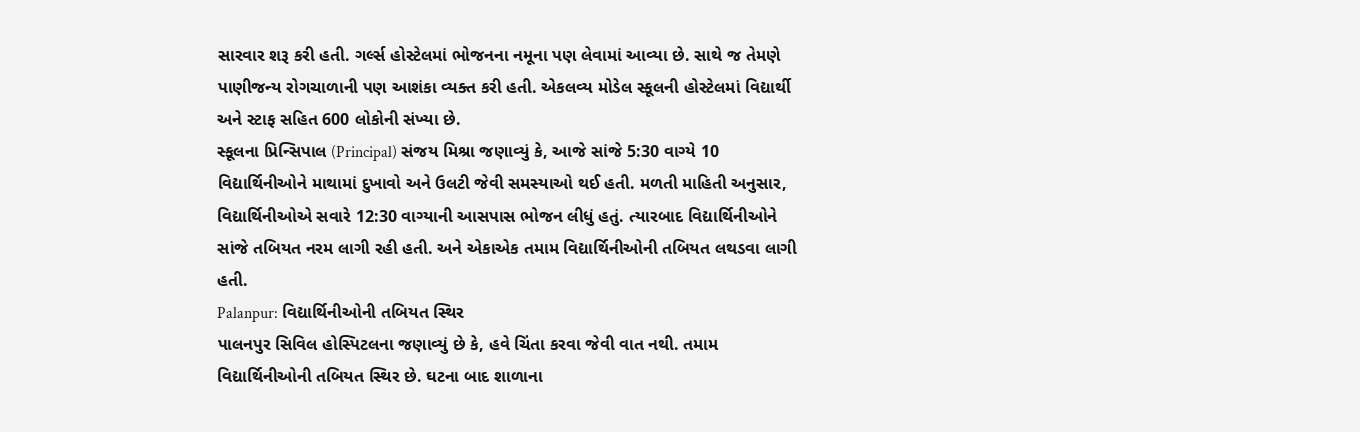સારવાર શરૂ કરી હતી. ગર્લ્સ હોસ્ટેલમાં ભોજનના નમૂના પણ લેવામાં આવ્યા છે. સાથે જ તેમણે પાણીજન્ય રોગચાળાની પણ આશંકા વ્યક્ત કરી હતી. એકલવ્ય મોડેલ સ્કૂલની હોસ્ટેલમાં વિદ્યાર્થી અને સ્ટાફ સહિત 600 લોકોની સંખ્યા છે.
સ્કૂલના પ્રિન્સિપાલ (Principal) સંજય મિશ્રા જણાવ્યું કે, આજે સાંજે 5:30 વાગ્યે 10 વિદ્યાર્થિનીઓને માથામાં દુખાવો અને ઉલટી જેવી સમસ્યાઓ થઈ હતી. મળતી માહિતી અનુસાર, વિદ્યાર્થિનીઓએ સવારે 12:30 વાગ્યાની આસપાસ ભોજન લીધું હતું. ત્યારબાદ વિદ્યાર્થિનીઓને સાંજે તબિયત નરમ લાગી રહી હતી. અને એકાએક તમામ વિદ્યાર્થિનીઓની તબિયત લથડવા લાગી હતી.
Palanpur: વિદ્યાર્થિનીઓની તબિયત સ્થિર
પાલનપુર સિવિલ હોસ્પિટલના જણાવ્યું છે કે, હવે ચિંતા કરવા જેવી વાત નથી. તમામ વિદ્યાર્થિનીઓની તબિયત સ્થિર છે. ઘટના બાદ શાળાના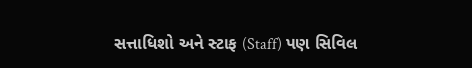સત્તાધિશો અને સ્ટાફ (Staff) પણ સિવિલ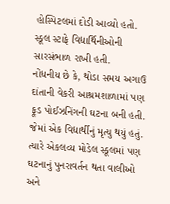હોસ્પિટલમાં દોડી આવ્યો હતો. સ્કૂલ સ્ટાફે વિદ્યાર્થિનીઓની સારસંભાળ રાખી હતી.
નોંધનીય છે કે, થોડા સમય અગાઉ દાંતાની વેકરી આશ્રમશાળામાં પણ ફૂડ પોઈઝનિંગની ઘટના બની હતી. જેમાં એક વિદ્યાર્થીનું મૃત્યુ થયું હતું. ત્યારે એકલવ્ય મોડેલ સ્કૂલમાં પણ ઘટનાનું પુનરાવર્તન થતા વાલીઓ અને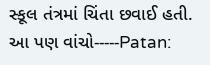સ્કૂલ તંત્રમાં ચિંતા છવાઈ હતી.
આ પણ વાંચો-----Patan: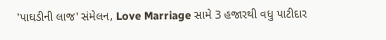'પાઘડીની લાજ' સંમેલન, Love Marriage સામે 3 હજારથી વધુ પાટીદાર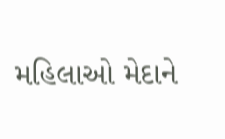મહિલાઓ મેદાને